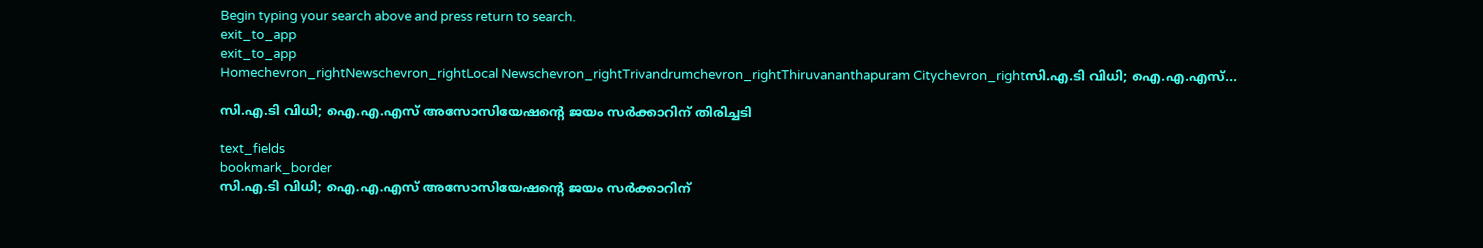Begin typing your search above and press return to search.
exit_to_app
exit_to_app
Homechevron_rightNewschevron_rightLocal Newschevron_rightTrivandrumchevron_rightThiruvananthapuram Citychevron_rightസി.എ.ടി വിധി; ഐ.എ.എസ്...

സി.എ.ടി വിധി; ഐ.എ.എസ് അസോസിയേഷന്‍റെ ജയം സർക്കാറിന് തിരിച്ചടി

text_fields
bookmark_border
സി.എ.ടി വിധി; ഐ.എ.എസ് അസോസിയേഷന്‍റെ ജയം സർക്കാറിന്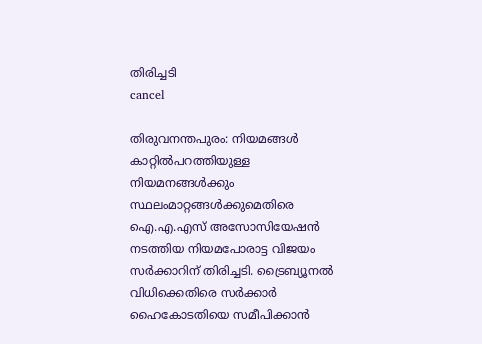തിരിച്ചടി
cancel

തിരുവനന്തപുരം: നിയമങ്ങൾ കാറ്റിൽപറത്തിയുള്ള നിയമനങ്ങൾക്കും സ്ഥലംമാറ്റങ്ങൾക്കുമെതിരെ ഐ.എ.എസ് അസോസിയേഷൻ നടത്തിയ നിയമപോരാട്ട വിജയം സർക്കാറിന് തിരിച്ചടി. ട്രൈബ്യൂനൽ വിധിക്കെതിരെ സർക്കാർ ഹൈകോടതിയെ സമീപിക്കാൻ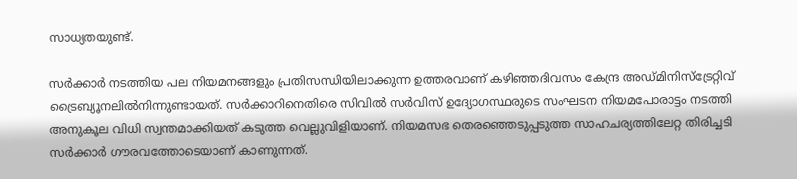സാധ്യതയുണ്ട്.

സർക്കാർ നടത്തിയ പല നിയമനങ്ങളും പ്രതിസന്ധിയിലാക്കുന്ന ഉത്തരവാണ് കഴിഞ്ഞദിവസം കേന്ദ്ര അഡ്മിനിസ്ട്രേറ്റിവ് ട്രൈബ്യൂനലിൽനിന്നുണ്ടായത്. സർക്കാറിനെതിരെ സിവിൽ സർവിസ് ഉദ്യോഗസ്ഥരുടെ സംഘടന നിയമപോരാട്ടം നടത്തി അനുകൂല വിധി സ്വന്തമാക്കിയത് കടുത്ത വെല്ലുവിളിയാണ്. നിയമസഭ തെരഞ്ഞെടുപ്പടുത്ത സാഹചര്യത്തിലേറ്റ തിരിച്ചടി സർക്കാർ ഗൗരവത്തോടെയാണ് കാണുന്നത്.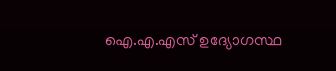ഐ.എ.എസ് ഉദ്യോഗസ്ഥ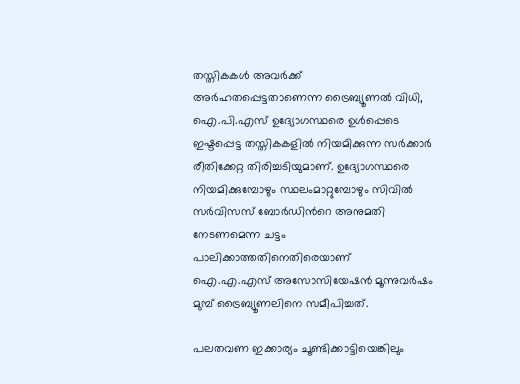തസ്തികകൾ അവർക്ക് അർഹതപ്പെട്ടതാണെന്ന ട്രൈബ്യൂണൽ വിധി, ഐ.പി.എസ് ഉദ്യോഗസ്ഥരെ ഉൾപ്പെടെ ഇഷ്ടപ്പെട്ട തസ്തികകളിൽ നിയമിക്കുന്ന സർക്കാർ രീതിക്കേറ്റ തിരിച്ചടിയുമാണ്. ഉദ്യോഗസ്ഥരെ നിയമിക്കുമ്പോഴും സ്ഥലംമാറ്റുമ്പോഴും സിവിൽ സർവിസസ് ബോർഡിന്‍റെ അനുമതി നേടണമെന്ന ചട്ടം പാലിക്കാത്തതിനെതിരെയാണ് ഐ.എ.എസ് അസോസിയേഷൻ മൂന്നുവർഷം മുമ്പ് ട്രൈബ്യൂണലിനെ സമീപിച്ചത്.

പലതവണ ഇക്കാര്യം ചൂണ്ടിക്കാട്ടിയെങ്കിലും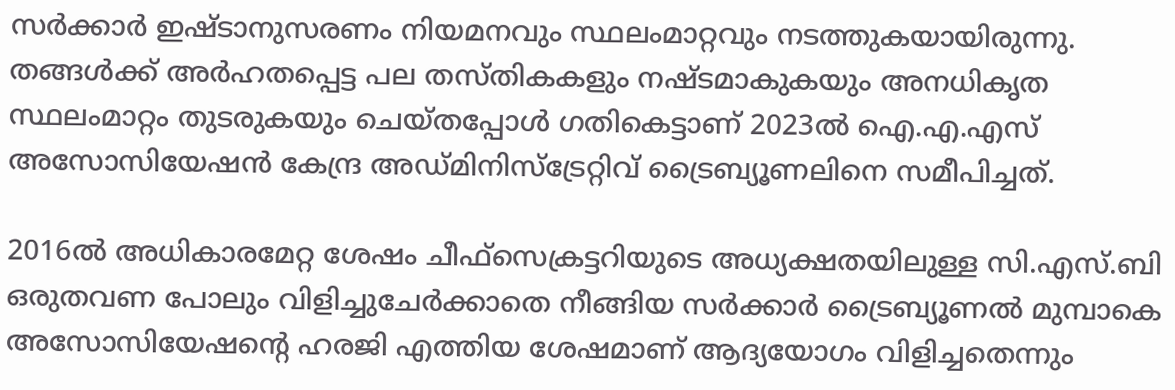സർക്കാർ ഇഷ്ടാനുസരണം നിയമനവും സ്ഥലംമാറ്റവും നടത്തുകയായിരുന്നു. തങ്ങൾക്ക് അർഹതപ്പെട്ട പല തസ്തികകളും നഷ്ടമാകുകയും അനധികൃത സ്ഥലംമാറ്റം തുടരുകയും ചെയ്തപ്പോൾ ഗതികെട്ടാണ് 2023ൽ ഐ.എ.എസ് അസോസിയേഷൻ കേന്ദ്ര അഡ്മിനിസ്ട്രേറ്റിവ് ട്രൈബ്യൂണലിനെ സമീപിച്ചത്.

2016ൽ അധികാരമേറ്റ ശേഷം ചീഫ്സെക്രട്ടറിയുടെ അധ്യക്ഷതയിലുള്ള സി.എസ്.ബി ഒരുതവണ പോലും വിളിച്ചുചേർക്കാതെ നീങ്ങിയ സർക്കാർ ട്രൈബ്യൂണൽ മുമ്പാകെ അസോസിയേഷന്‍റെ ഹരജി എത്തിയ ശേഷമാണ് ആദ്യയോഗം വിളിച്ചതെന്നും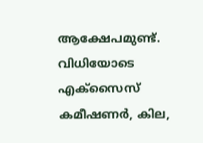ആക്ഷേപമുണ്ട്. വിധിയോടെ എക്സൈസ് കമീഷണർ, കില,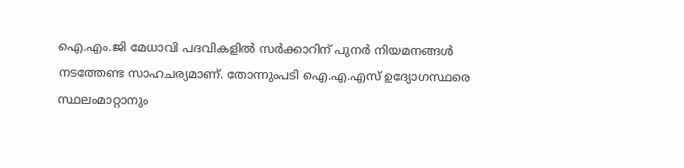ഐ.എം.ജി മേധാവി പദവികളിൽ സർക്കാറിന് പുനർ നിയമനങ്ങൾ നടത്തേണ്ട സാഹചര്യമാണ്. തോന്നുംപടി ഐ.എ.എസ് ഉദ്യോഗസ്ഥരെ സ്ഥലംമാറ്റാനും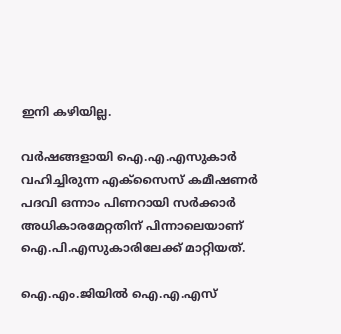ഇനി കഴിയില്ല.

വർഷങ്ങളായി ഐ.എ.എസുകാർ വഹിച്ചിരുന്ന എക്സൈസ് കമീഷണർ പദവി ഒന്നാം പിണറായി സർക്കാർ അധികാരമേറ്റതിന് പിന്നാലെയാണ് ഐ.പി.എസുകാരിലേക്ക് മാറ്റിയത്.

ഐ.എം.ജിയിൽ ഐ.എ.എസ്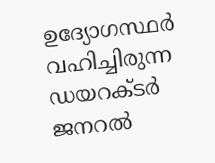ഉദ്യോഗസ്ഥർ വഹിച്ചിരുന്ന ഡയറക്ടർ ജനറൽ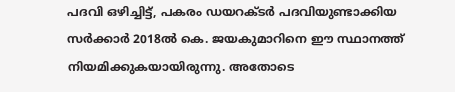പദവി ഒഴിച്ചിട്ട്, പകരം ഡയറക്ടർ പദവിയുണ്ടാക്കിയ സർക്കാർ 2018ൽ കെ. ജയകുമാറിനെ ഈ സ്ഥാനത്ത് നിയമിക്കുകയായിരുന്നു. അതോടെ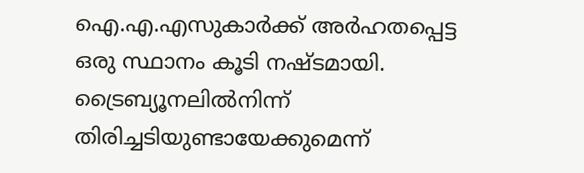ഐ.എ.എസുകാർക്ക് അർഹതപ്പെട്ട ഒരു സ്ഥാനം കൂടി നഷ്ടമായി. ട്രൈബ്യൂനലിൽനിന്ന് തിരിച്ചടിയുണ്ടായേക്കുമെന്ന്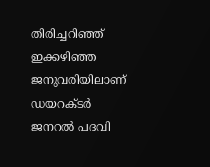തിരിച്ചറിഞ്ഞ് ഇക്കഴിഞ്ഞ ജനുവരിയിലാണ് ഡയറക്ടർ ജനറൽ പദവി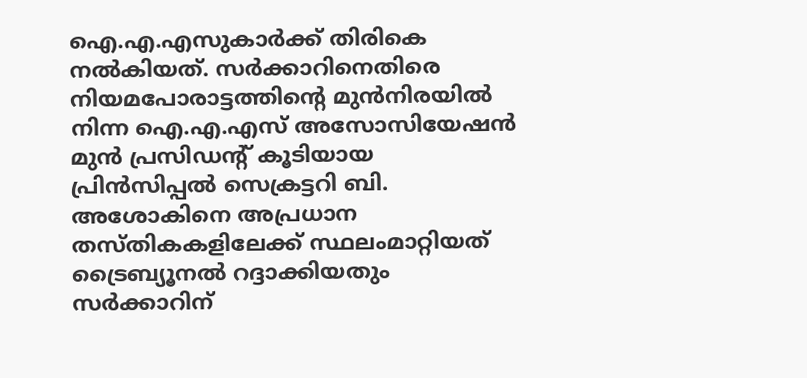ഐ.എ.എസുകാർക്ക് തിരികെ നൽകിയത്. സർക്കാറിനെതിരെ നിയമപോരാട്ടത്തിന്‍റെ മുൻനിരയിൽ നിന്ന ഐ.എ.എസ് അസോസിയേഷൻ മുൻ പ്രസിഡന്‍റ് കൂടിയായ പ്രിൻസിപ്പൽ സെക്രട്ടറി ബി. അശോകിനെ അപ്രധാന തസ്തികകളിലേക്ക് സ്ഥലംമാറ്റിയത് ട്രൈബ്യൂനൽ റദ്ദാക്കിയതും സർക്കാറിന്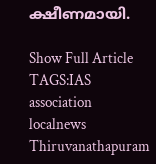ക്ഷീണമായി.

Show Full Article
TAGS:IAS association localnews Thiruvanathapuram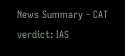News Summary - CAT verdict: IAS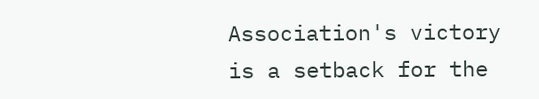Association's victory is a setback for the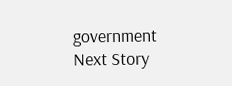government
Next Story